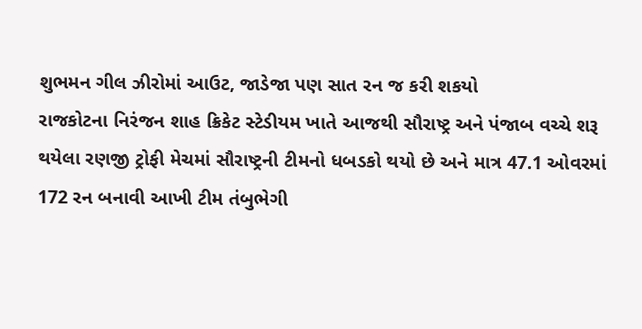શુભમન ગીલ ઝીરોમાં આઉટ, જાડેજા પણ સાત રન જ કરી શકયો
રાજકોટના નિરંજન શાહ ક્રિકેટ સ્ટેડીયમ ખાતે આજથી સૌરાષ્ટ્ર અને પંજાબ વચ્ચે શરૂ થયેલા રણજી ટ્રોફી મેચમાં સૌરાષ્ટ્રની ટીમનો ધબડકો થયો છે અને માત્ર 47.1 ઓવરમાં 172 રન બનાવી આખી ટીમ તંબુભેગી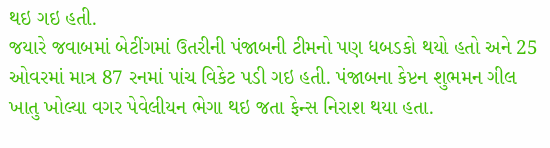થઇ ગઇ હતી.
જયારે જવાબમાં બેટીંગમાં ઉતરીની પંજાબની ટીમનો પણ ધબડકો થયો હતો અને 25 ઓવરમાં માત્ર 87 રનમાં પાંચ વિકેટ પડી ગઇ હતી. પંજાબના કેપ્ટન શુભમન ગીલ ખાતુ ખોલ્યા વગર પેવેલીયન ભેગા થઇ જતા ફેન્સ નિરાશ થયા હતા.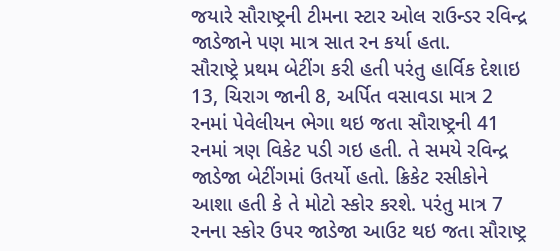જયારે સૌરાષ્ટ્રની ટીમના સ્ટાર ઓલ રાઉન્ડર રવિન્દ્ર જાડેજાને પણ માત્ર સાત રન કર્યા હતા.
સૌરાષ્ટ્રે પ્રથમ બેટીંગ કરી હતી પરંતુ હાર્વિક દેશાઇ 13, ચિરાગ જાની 8, અર્પિત વસાવડા માત્ર 2 રનમાં પેવેલીયન ભેગા થઇ જતા સૌરાષ્ટ્રની 41 રનમાં ત્રણ વિકેટ પડી ગઇ હતી. તે સમયે રવિન્દ્ર જાડેજા બેટીંગમાં ઉતર્યો હતો. ક્રિકેટ રસીકોને આશા હતી કે તે મોટો સ્કોર કરશે. પરંતુ માત્ર 7 રનના સ્કોર ઉપર જાડેજા આઉટ થઇ જતા સૌરાષ્ટ્ર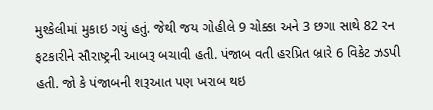મુશ્કેલીમાં મુકાઇ ગયું હતું. જેથી જય ગોહીલે 9 ચોક્કા અને 3 છગા સાથે 82 રન ફટકારીને સૌરાષ્ટ્રની આબરૂ બચાવી હતી. પંજાબ વતી હરપ્રિત બ્રારે 6 વિકેટ ઝડપી હતી. જો કે પંજાબની શરૂઆત પણ ખરાબ થઇ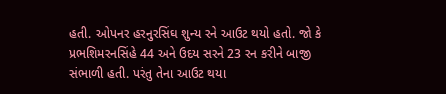હતી. ઓપનર હરનુરસિંઘ શુન્ય રને આઉટ થયો હતો. જો કે પ્રભશિમરનસિંહે 44 અને ઉદય સરને 23 રન કરીને બાજી સંભાળી હતી. પરંતુ તેના આઉટ થયા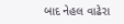બાદ નેહલ વાઢેરા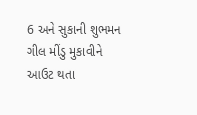6 અને સુકાની શુભમન ગીલ મીંડુ મુકાવીને આઉટ થતા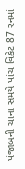પંજાબની ચાના સમયે પાંચ વિકેટ 87 રનમાં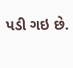પડી ગઇ છે.